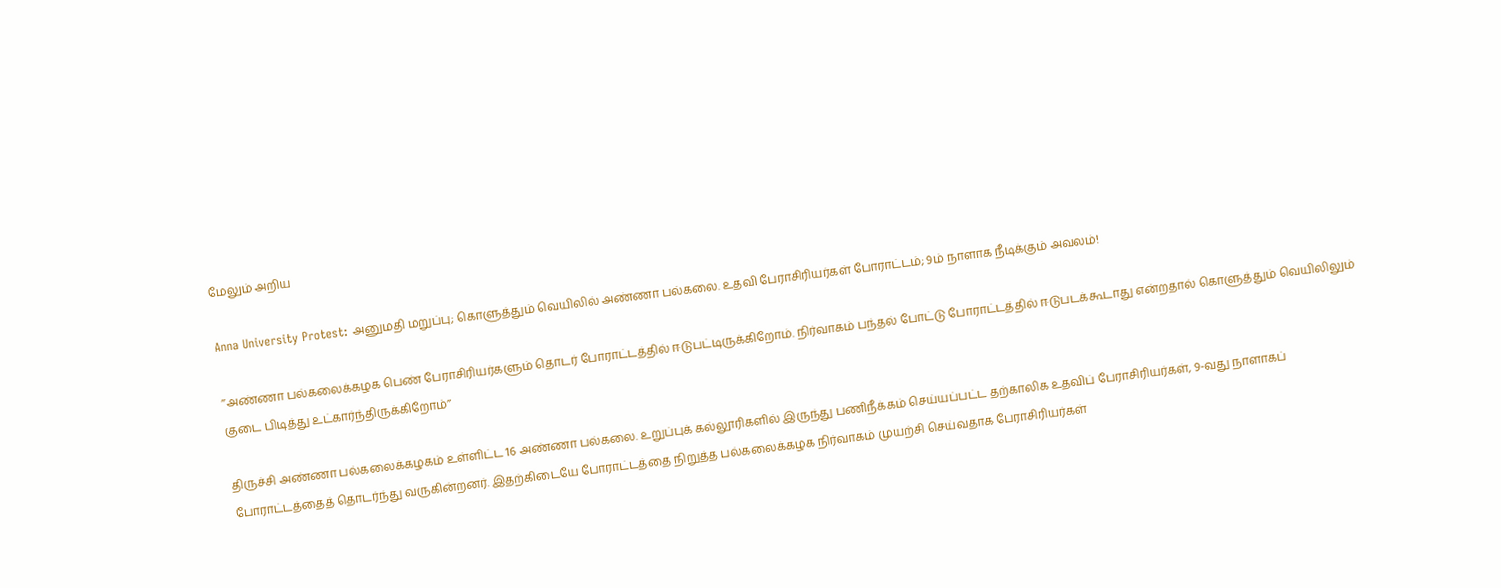மேலும் அறிய

Anna University Protest: அனுமதி மறுப்பு; கொளுத்தும் வெயிலில் அண்ணா பல்கலை. உதவி பேராசிரியர்கள் போராட்டம்; 9ம் நாளாக நீடிக்கும் அவலம்!

’’அண்ணா பல்கலைக்கழக பெண் பேராசிரியர்களும் தொடர் போராட்டத்தில் ஈடுபட்டிருக்கிறோம். நிர்வாகம் பந்தல் போட்டு போராட்டத்தில் ஈடுபடக்கூடாது என்றதால் கொளுத்தும் வெயிலிலும் குடை பிடித்து உட்கார்ந்திருக்கிறோம்’’

திருச்சி அண்ணா பல்கலைக்கழகம் உள்ளிட்ட 16 அண்ணா பல்கலை. உறுப்புக் கல்லூரிகளில் இருந்து பணிநீக்கம் செய்யப்பட்ட தற்காலிக உதவிப் பேராசிரியர்கள், 9-வது நாளாகப் போராட்டத்தைத் தொடர்ந்து வருகின்றனர். இதற்கிடையே போராட்டத்தை நிறுத்த பல்கலைக்கழக நிர்வாகம் முயற்சி செய்வதாக பேராசிரியர்கள்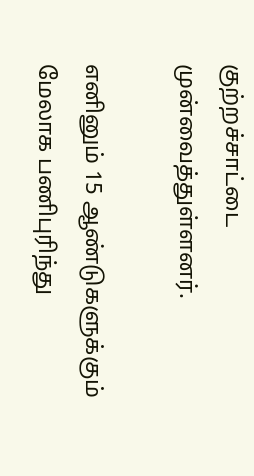குற்றச்சாட்டை முன்வைத்துள்ளனர்.

எனினும் 15 ஆண்டுகளுக்கும் மேலாக பணிபுரிந்து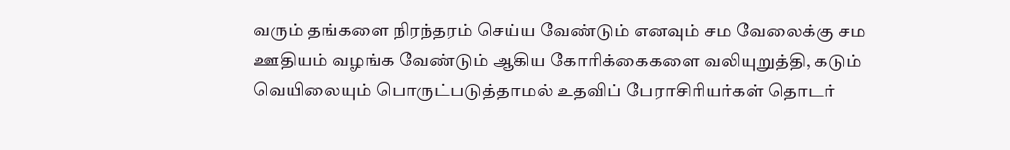வரும் தங்களை நிரந்தரம் செய்ய வேண்டும் எனவும் சம வேலைக்கு சம ஊதியம் வழங்க வேண்டும் ஆகிய கோரிக்கைகளை வலியுறுத்தி, கடும் வெயிலையும் பொருட்படுத்தாமல் உதவிப் பேராசிரியர்கள் தொடர்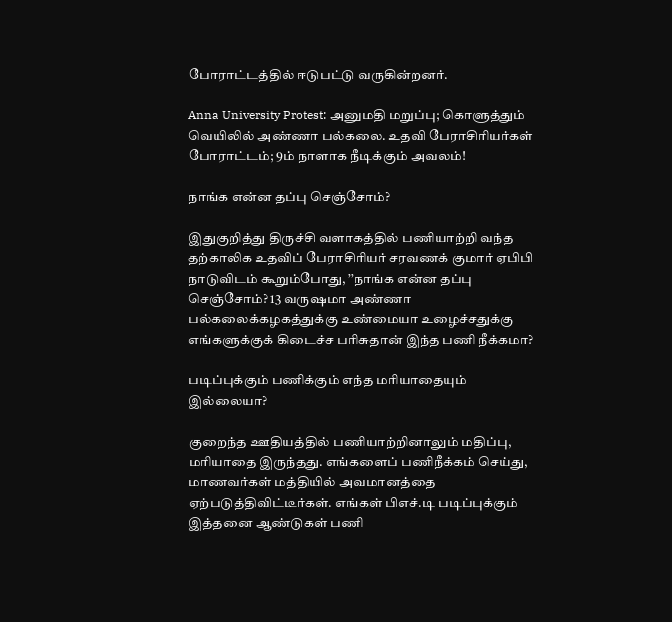போராட்டத்தில் ஈடுபட்டு வருகின்றனர்.

Anna University Protest: அனுமதி மறுப்பு; கொளுத்தும் வெயிலில் அண்ணா பல்கலை. உதவி பேராசிரியர்கள் போராட்டம்; 9ம் நாளாக நீடிக்கும் அவலம்!

நாங்க என்ன தப்பு செஞ்சோம்?

இதுகுறித்து திருச்சி வளாகத்தில் பணியாற்றி வந்த தற்காலிக உதவிப் பேராசிரியர் சரவணக் குமார் ஏபிபி நாடுவிடம் கூறும்போது, ’’நாங்க என்ன தப்பு செஞ்சோம்? 13 வருஷமா அண்ணா பல்கலைக்கழகத்துக்கு உண்மையா உழைச்சதுக்கு எங்களுக்குக் கிடைச்ச பரிசுதான் இந்த பணி நீக்கமா?

படிப்புக்கும் பணிக்கும் எந்த மரியாதையும் இல்லையா?

குறைந்த ஊதியத்தில் பணியாற்றினாலும் மதிப்பு, மரியாதை இருந்தது. எங்களைப் பணிநீக்கம் செய்து, மாணவர்கள் மத்தியில் அவமானத்தை ஏற்படுத்திவிட்டீர்கள். எங்கள் பிஎச்.டி படிப்புக்கும் இத்தனை ஆண்டுகள் பணி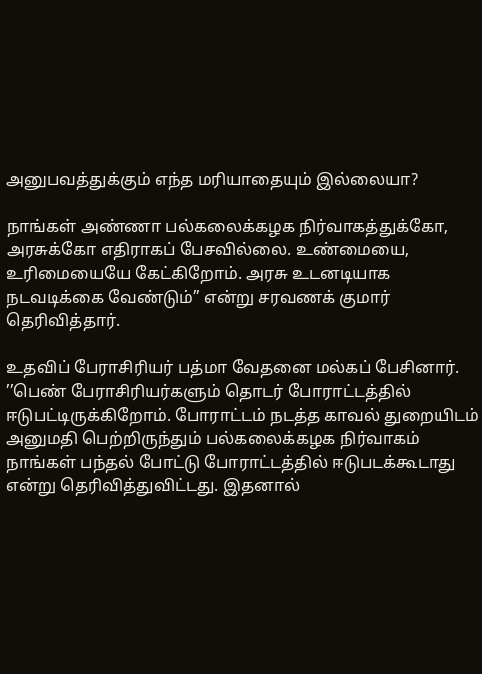அனுபவத்துக்கும் எந்த மரியாதையும் இல்லையா?

நாங்கள் அண்ணா பல்கலைக்கழக நிர்வாகத்துக்கோ, அரசுக்கோ எதிராகப் பேசவில்லை. உண்மையை, உரிமையையே கேட்கிறோம். அரசு உடனடியாக நடவடிக்கை வேண்டும்’’ என்று சரவணக் குமார் தெரிவித்தார்.

உதவிப் பேராசிரியர் பத்மா வேதனை மல்கப் பேசினார். ’’பெண் பேராசிரியர்களும் தொடர் போராட்டத்தில் ஈடுபட்டிருக்கிறோம். போராட்டம் நடத்த காவல் துறையிடம் அனுமதி பெற்றிருந்தும் பல்கலைக்கழக நிர்வாகம் நாங்கள் பந்தல் போட்டு போராட்டத்தில் ஈடுபடக்கூடாது என்று தெரிவித்துவிட்டது. இதனால்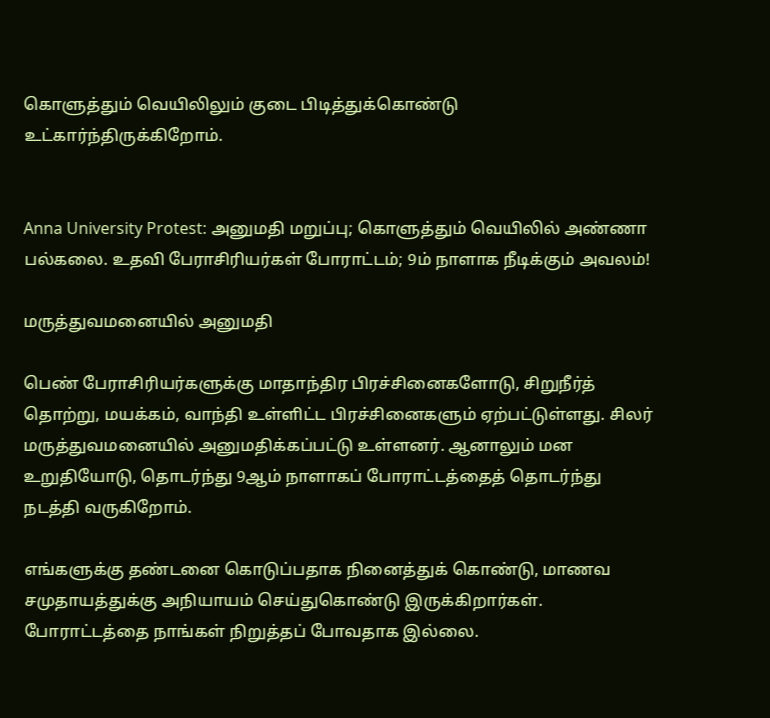கொளுத்தும் வெயிலிலும் குடை பிடித்துக்கொண்டு உட்கார்ந்திருக்கிறோம்.


Anna University Protest: அனுமதி மறுப்பு; கொளுத்தும் வெயிலில் அண்ணா பல்கலை. உதவி பேராசிரியர்கள் போராட்டம்; 9ம் நாளாக நீடிக்கும் அவலம்!

மருத்துவமனையில் அனுமதி

பெண் பேராசிரியர்களுக்கு மாதாந்திர பிரச்சினைகளோடு, சிறுநீர்த் தொற்று, மயக்கம், வாந்தி உள்ளிட்ட பிரச்சினைகளும் ஏற்பட்டுள்ளது. சிலர் மருத்துவமனையில் அனுமதிக்கப்பட்டு உள்ளனர். ஆனாலும் மன உறுதியோடு, தொடர்ந்து 9ஆம் நாளாகப் போராட்டத்தைத் தொடர்ந்து நடத்தி வருகிறோம்.

எங்களுக்கு தண்டனை கொடுப்பதாக நினைத்துக் கொண்டு, மாணவ சமுதாயத்துக்கு அநியாயம் செய்துகொண்டு இருக்கிறார்கள். போராட்டத்தை நாங்கள் நிறுத்தப் போவதாக இல்லை.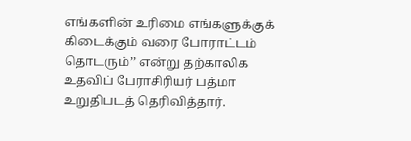எங்களின் உரிமை எங்களுக்குக் கிடைக்கும் வரை போராட்டம் தொடரும்’’ என்று தற்காலிக உதவிப் பேராசிரியர் பத்மா உறுதிபடத் தெரிவித்தார்.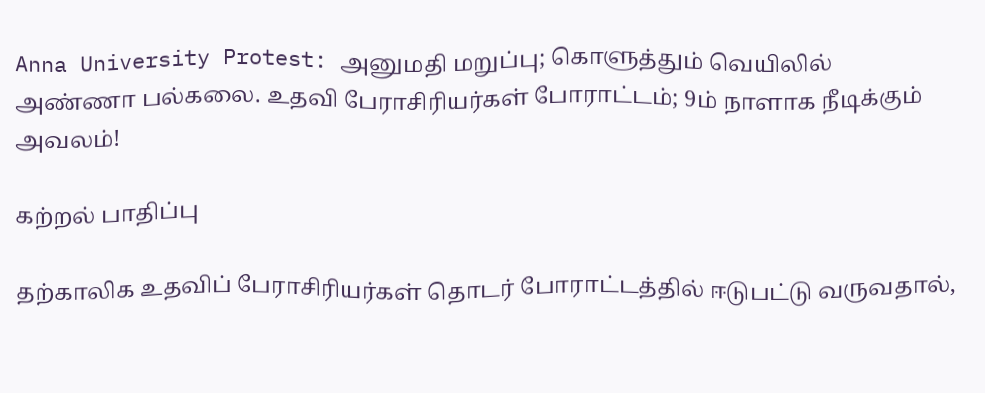Anna University Protest: அனுமதி மறுப்பு; கொளுத்தும் வெயிலில் அண்ணா பல்கலை. உதவி பேராசிரியர்கள் போராட்டம்; 9ம் நாளாக நீடிக்கும் அவலம்!

கற்றல் பாதிப்பு

தற்காலிக உதவிப் பேராசிரியர்கள் தொடர் போராட்டத்தில் ஈடுபட்டு வருவதால்,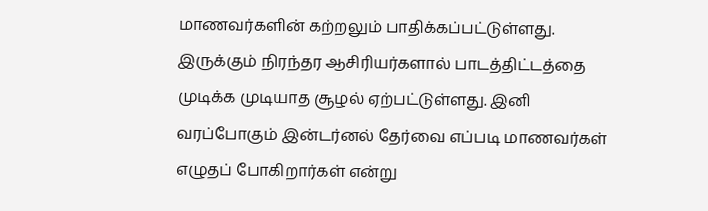மாணவர்களின் கற்றலும் பாதிக்கப்பட்டுள்ளது. இருக்கும் நிரந்தர ஆசிரியர்களால் பாடத்திட்டத்தை முடிக்க முடியாத சூழல் ஏற்பட்டுள்ளது. இனி வரப்போகும் இன்டர்னல் தேர்வை எப்படி மாணவர்கள் எழுதப் போகிறார்கள் என்று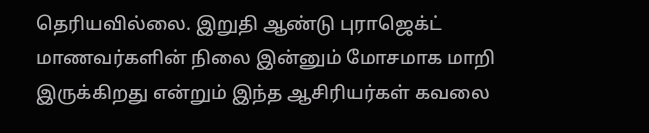தெரியவில்லை. இறுதி ஆண்டு புராஜெக்ட் மாணவர்களின் நிலை இன்னும் மோசமாக மாறி இருக்கிறது என்றும் இந்த ஆசிரியர்கள் கவலை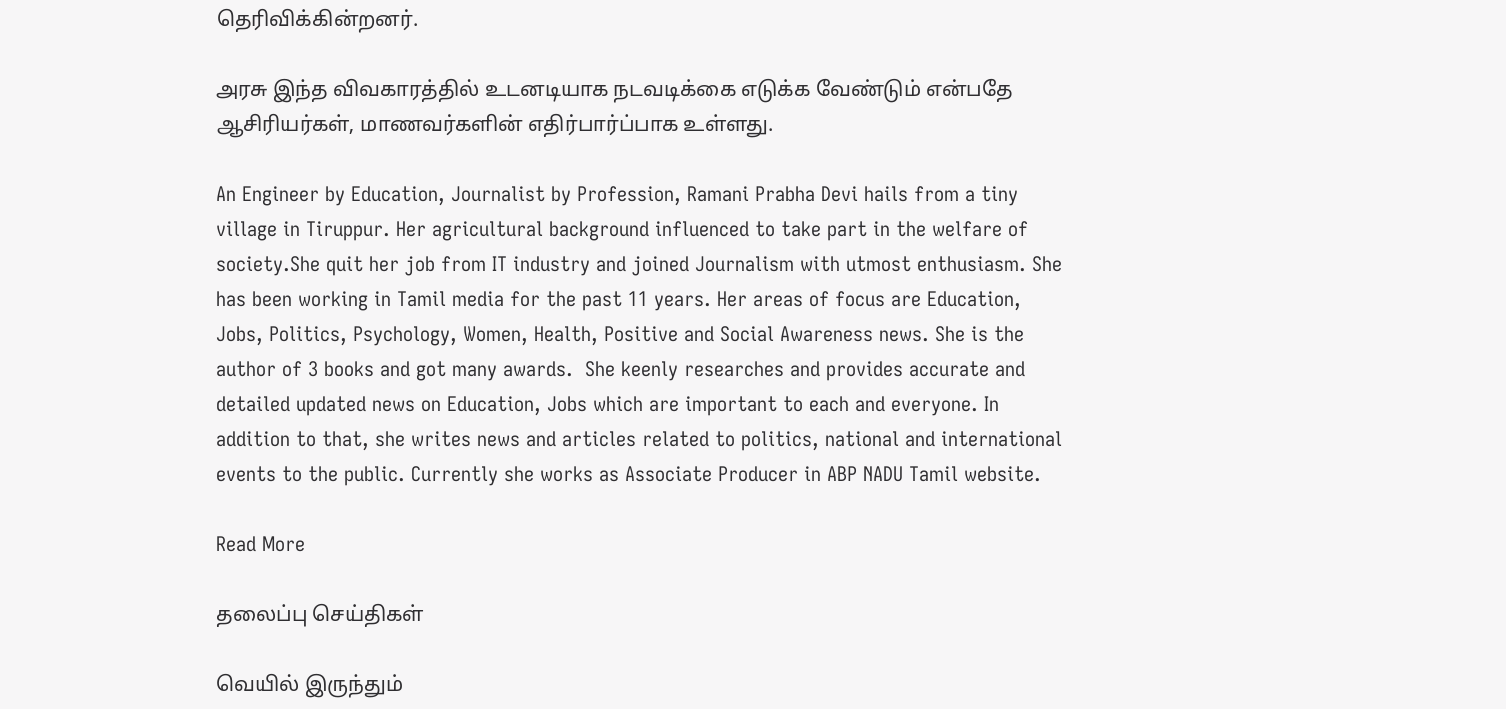தெரிவிக்கின்றனர்.

அரசு இந்த விவகாரத்தில் உடனடியாக நடவடிக்கை எடுக்க வேண்டும் என்பதே ஆசிரியர்கள், மாணவர்களின் எதிர்பார்ப்பாக உள்ளது.

An Engineer by Education, Journalist by Profession, Ramani Prabha Devi hails from a tiny village in Tiruppur. Her agricultural background influenced to take part in the welfare of society.She quit her job from IT industry and joined Journalism with utmost enthusiasm. She has been working in Tamil media for the past 11 years. Her areas of focus are Education, Jobs, Politics, Psychology, Women, Health, Positive and Social Awareness news. She is the author of 3 books and got many awards.  She keenly researches and provides accurate and detailed updated news on Education, Jobs which are important to each and everyone. In addition to that, she writes news and articles related to politics, national and international events to the public. Currently she works as Associate Producer in ABP NADU Tamil website.

Read More

தலைப்பு செய்திகள்

வெயில் இருந்தும்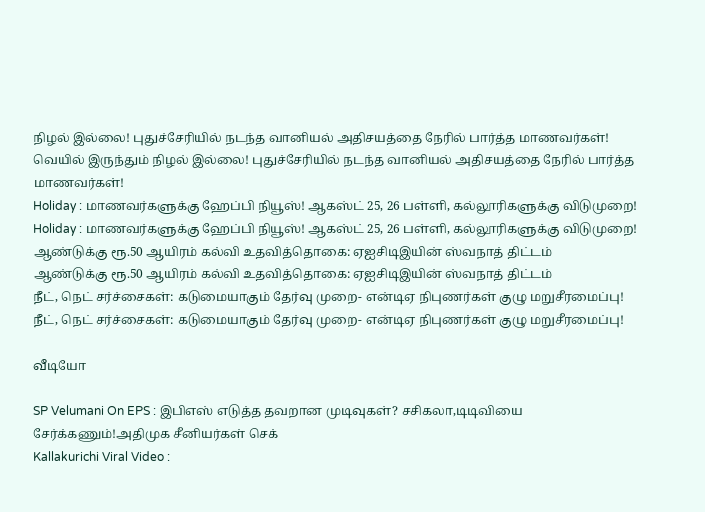நிழல் இல்லை! புதுச்சேரியில் நடந்த வானியல் அதிசயத்தை நேரில் பார்த்த மாணவர்கள்!
வெயில் இருந்தும் நிழல் இல்லை! புதுச்சேரியில் நடந்த வானியல் அதிசயத்தை நேரில் பார்த்த மாணவர்கள்!
Holiday : மாணவர்களுக்கு ஹேப்பி நியூஸ்! ஆகஸ்ட் 25, 26 பள்ளி, கல்லூரிகளுக்கு விடுமுறை!
Holiday : மாணவர்களுக்கு ஹேப்பி நியூஸ்! ஆகஸ்ட் 25, 26 பள்ளி, கல்லூரிகளுக்கு விடுமுறை!
ஆண்டுக்கு ரூ.50 ஆயிரம் கல்வி உதவித்தொகை: ஏஐசிடிஇயின் ஸ்வநாத் திட்டம்
ஆண்டுக்கு ரூ.50 ஆயிரம் கல்வி உதவித்தொகை: ஏஐசிடிஇயின் ஸ்வநாத் திட்டம்
நீட், நெட் சர்ச்சைகள்: கடுமையாகும் தேர்வு முறை- என்டிஏ நிபுணர்கள் குழு மறுசீரமைப்பு!
நீட், நெட் சர்ச்சைகள்: கடுமையாகும் தேர்வு முறை- என்டிஏ நிபுணர்கள் குழு மறுசீரமைப்பு!

வீடியோ

SP Velumani On EPS : இபிஎஸ் எடுத்த தவறான முடிவுகள்? சசிகலா,டிடிவியை சேர்க்கணும்!அதிமுக சீனியர்கள் செக்
Kallakurichi Viral Video :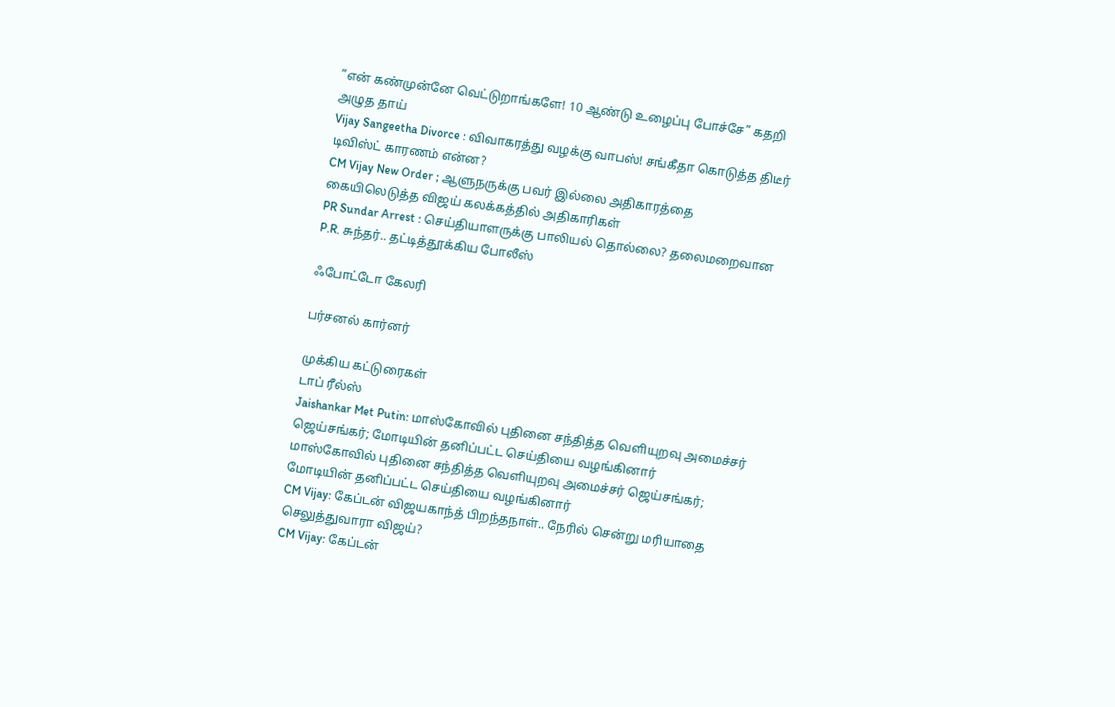”என் கண்முன்னே வெட்டுறாங்களே! 10 ஆண்டு உழைப்பு போச்சே” கதறி அழுத தாய்
Vijay Sangeetha Divorce : விவாகரத்து வழக்கு வாபஸ்! சங்கீதா கொடுத்த திடீர் டிவிஸ்ட் காரணம் என்ன?
CM Vijay New Order ; ஆளுநருக்கு பவர் இல்லை அதிகாரத்தை கையிலெடுத்த விஜய் கலக்கத்தில் அதிகாரிகள்
PR Sundar Arrest : செய்தியாளருக்கு பாலியல் தொல்லை? தலைமறைவான P.R. சுந்தர்.. தட்டித்தூக்கிய போலீஸ்

ஃபோட்டோ கேலரி

பர்சனல் கார்னர்

முக்கிய கட்டுரைகள்
டாப் ரீல்ஸ்
Jaishankar Met Putin: மாஸ்கோவில் புதினை சந்தித்த வெளியுறவு அமைச்சர் ஜெய்சங்கர்; மோடியின் தனிப்பட்ட செய்தியை வழங்கினார்
மாஸ்கோவில் புதினை சந்தித்த வெளியுறவு அமைச்சர் ஜெய்சங்கர்; மோடியின் தனிப்பட்ட செய்தியை வழங்கினார்
CM Vijay: கேப்டன் விஜயகாந்த் பிறந்தநாள்.. நேரில் சென்று மரியாதை செலுத்துவாரா விஜய்?
CM Vijay: கேப்டன்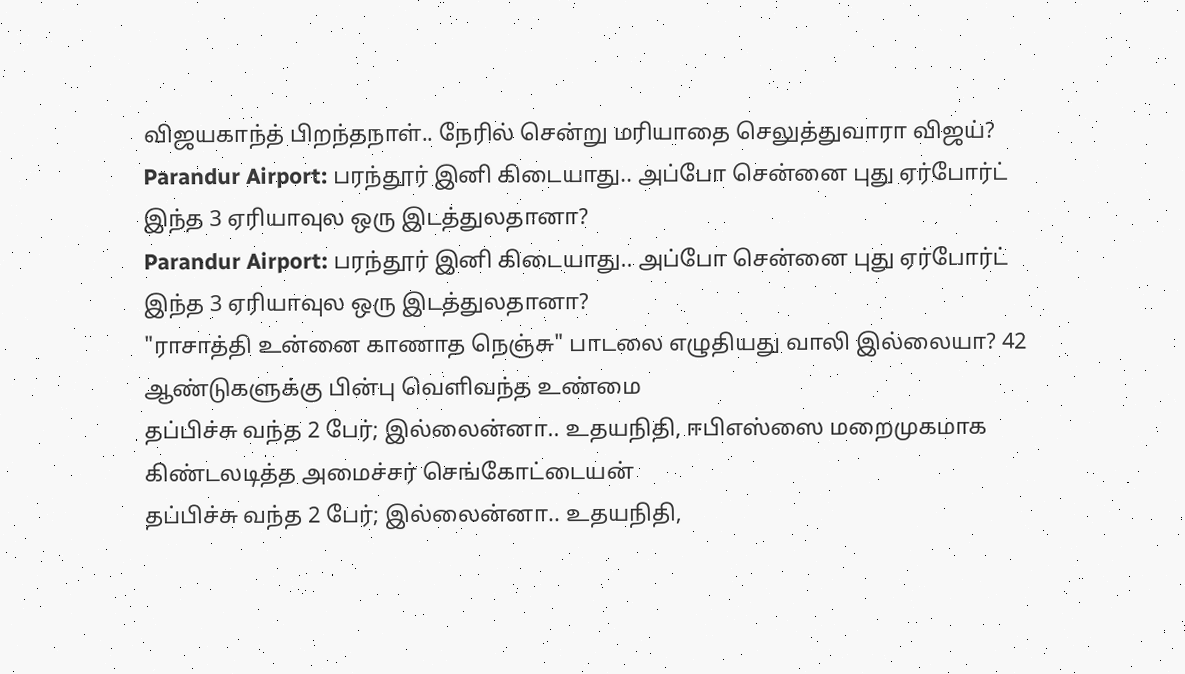விஜயகாந்த் பிறந்தநாள்.. நேரில் சென்று மரியாதை செலுத்துவாரா விஜய்?
Parandur Airport: பரந்தூர் இனி கிடையாது.. அப்போ சென்னை புது ஏர்போர்ட் இந்த 3 ஏரியாவுல ஒரு இடத்துலதானா?
Parandur Airport: பரந்தூர் இனி கிடையாது.. அப்போ சென்னை புது ஏர்போர்ட் இந்த 3 ஏரியாவுல ஒரு இடத்துலதானா?
"ராசாத்தி உன்னை காணாத நெஞ்சு" பாடலை எழுதியது வாலி இல்லையா? 42 ஆண்டுகளுக்கு பின்பு வெளிவந்த உண்மை
தப்பிச்சு வந்த 2 பேர்; இல்லைன்னா.. உதயநிதி, ஈபிஎஸ்ஸை மறைமுகமாக கிண்டலடித்த அமைச்சர் செங்கோட்டையன்
தப்பிச்சு வந்த 2 பேர்; இல்லைன்னா.. உதயநிதி,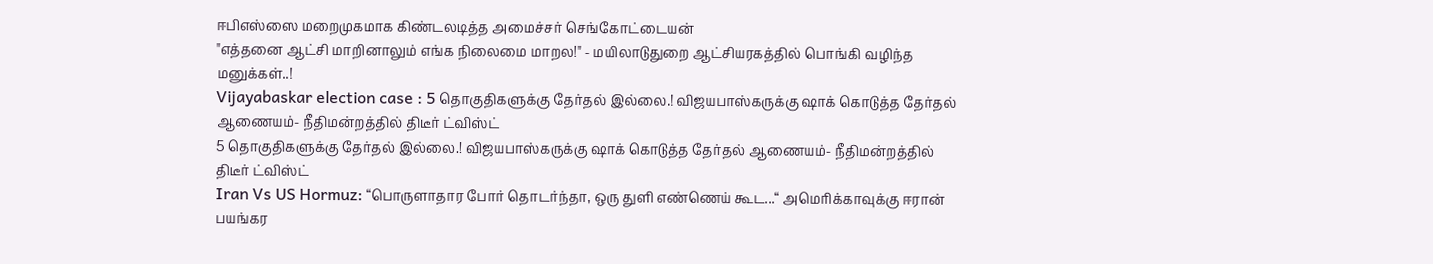ஈபிஎஸ்ஸை மறைமுகமாக கிண்டலடித்த அமைச்சர் செங்கோட்டையன்
"எத்தனை ஆட்சி மாறினாலும் எங்க நிலைமை மாறல!" - மயிலாடுதுறை ஆட்சியரகத்தில் பொங்கி வழிந்த மனுக்கள்..!
Vijayabaskar election case : 5 தொகுதிகளுக்கு தேர்தல் இல்லை.! விஜயபாஸ்கருக்கு ஷாக் கொடுத்த தேர்தல் ஆணையம்- நீதிமன்றத்தில் திடீர் ட்விஸ்ட்
5 தொகுதிகளுக்கு தேர்தல் இல்லை.! விஜயபாஸ்கருக்கு ஷாக் கொடுத்த தேர்தல் ஆணையம்- நீதிமன்றத்தில் திடீர் ட்விஸ்ட்
Iran Vs US Hormuz: “பொருளாதார போர் தொடர்ந்தா, ஒரு துளி எண்ணெய் கூட...“ அமெரிக்காவுக்கு ஈரான் பயங்கர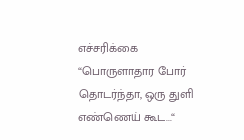எச்சரிக்கை
“பொருளாதார போர் தொடர்ந்தா, ஒரு துளி எண்ணெய் கூட...“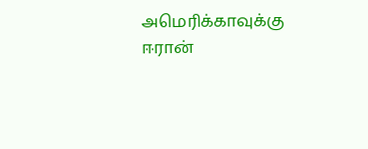அமெரிக்காவுக்கு ஈரான்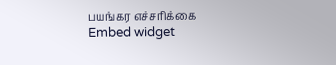பயங்கர எச்சரிக்கை
Embed widget